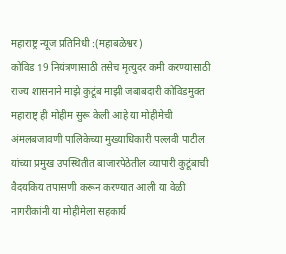महाराष्ट्र न्यूज प्रतिनिधी :(महाबळेश्वर)
कोविड 19 नियंत्रणासाठी तसेच मृत्युदर कमी करण्यासाठी राज्य शासनाने माझे कुटूंब माझी जबाबदारी कोविडमुक्त महाराष्ट् ही मोहीम सुरू केली आहे या मोहीमेची अंमलबजावणी पालिकेच्या मुख्याधिकारी पल्लवी पाटील यांच्या प्रमुख उपस्थितीत बाजारपेठेतील व्यापारी कुटूंबाची वैदयकिय तपासणी करून करण्यात आली या वेळी नागरीकांनी या मोहीमेला सहकार्य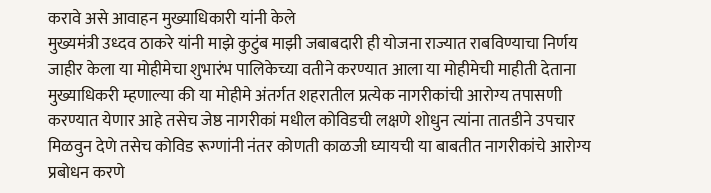करावे असे आवाहन मुख्याधिकारी यांनी केले
मुख्यमंत्री उध्दव ठाकरे यांनी माझे कुटुंब माझी जबाबदारी ही योजना राज्यात राबविण्याचा निर्णय जाहीर केला या मोहीमेचा शुभारंभ पालिकेच्या वतीने करण्यात आला या मोहीमेची माहीती देताना मुख्याधिकरी म्हणाल्या की या मोहीमे अंतर्गत शहरातील प्रत्येक नागरीकांची आरोग्य तपासणी करण्यात येणार आहे तसेच जेष्ठ नागरीकां मधील कोविडची लक्षणे शोधुन त्यांना तातडीने उपचार मिळवुन देणे तसेच कोविड रूग्णांनी नंतर कोणती काळजी घ्यायची या बाबतीत नागरीकांचे आरोग्य प्रबोधन करणे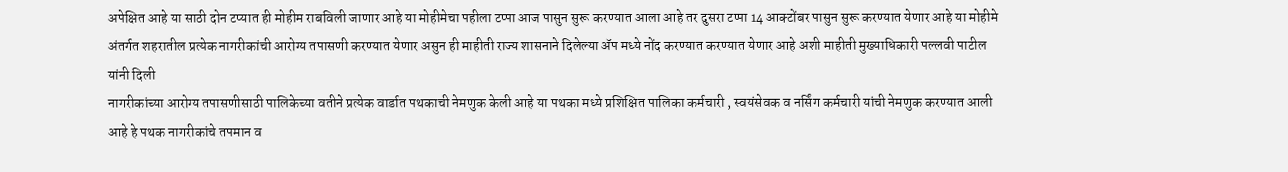अपेक्षित आहे या साठी दोन टप्यात ही मोहीम राबविली जाणार आहे या मोहीमेचा पहीला टप्पा आज पासुन सुरू करण्यात आला आहे तर दुसरा टप्पा 14 आक्टोंबर पासुन सुरू करण्यात येणार आहे या मोहीमे अंतर्गत शहरातील प्रत्येक नागरीकांची आरोग्य तपासणी करण्यात येणार असुन ही माहीती राज्य शासनाने दिलेल्या ॲप मध्ये नोंद करण्यात करण्यात येणार आहे अशी माहीती मुख्याधिकारी पल्लवी पाटील यांनी दिली
नागरीकांच्या आरोग्य तपासणीसाठी पालिकेच्या वतीने प्रत्येक वार्डात पथकाची नेमणुक केली आहे या पथका मध्ये प्रशिक्षित पालिका कर्मचारी , स्वयंसेवक व नर्सिंग कर्मचारी यांची नेमणुक करण्यात आली आहे हे पथक नागरीकांचे तपमान व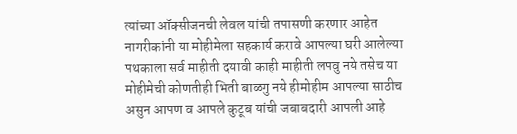त्यांच्या ऑक्सीजनची लेवल यांची तपासणी करणार आहेत नागरीकांनी या मोहीमेला सहकार्य करावे आपल्या घरी आलेल्या पथकाला सर्व माहीती दयावी काही माहीती लपवु नये तसेच या मोहीमेची कोणतीही भिती बाळगु नये हीमोहीम आपल्या साठीच असुन आपण व आपले कुटूब यांची जबाबदारी आपली आहे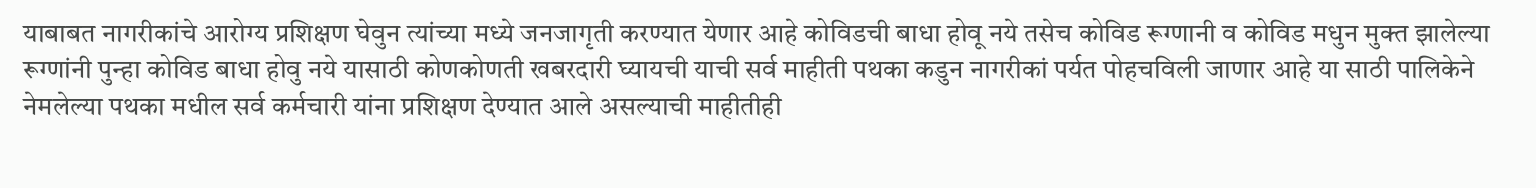याबाबत नागरीकांचे आरोग्य प्रशिक्षण घेवुन त्यांच्या मध्ये जनजागृती करण्यात येणार आहे कोविडची बाधा होवू नये तसेच कोविड रूग्णानी व कोविड मधुन मुक्त झालेल्या रूग्णांनी पुन्हा कोविड बाधा होवु नये यासाठी कोणकोणती खबरदारी घ्यायची याची सर्व माहीती पथका कडुन नागरीकां पर्यत पोहचविली जाणार आहे या साठी पालिकेने नेमलेल्या पथका मधील सर्व कर्मचारी यांना प्रशिक्षण देण्यात आले असल्याची माहीतीही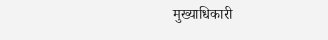मुख्याधिकारी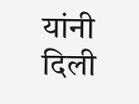यांनी दिली